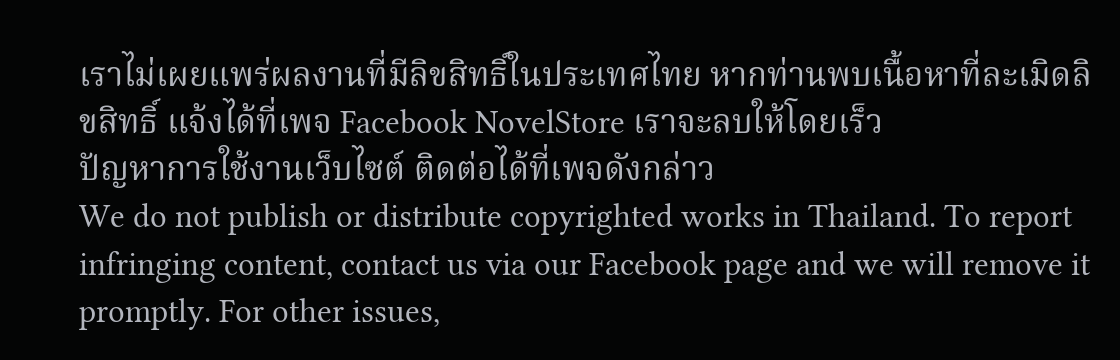เราไม่เผยแพร่ผลงานที่มีลิขสิทธิ์ในประเทศไทย หากท่านพบเนื้อหาที่ละเมิดลิขสิทธิ์ แจ้งได้ที่เพจ Facebook NovelStore เราจะลบให้โดยเร็ว
ปัญหาการใช้งานเว็บไซต์ ติดต่อได้ที่เพจดังกล่าว
We do not publish or distribute copyrighted works in Thailand. To report infringing content, contact us via our Facebook page and we will remove it promptly. For other issues,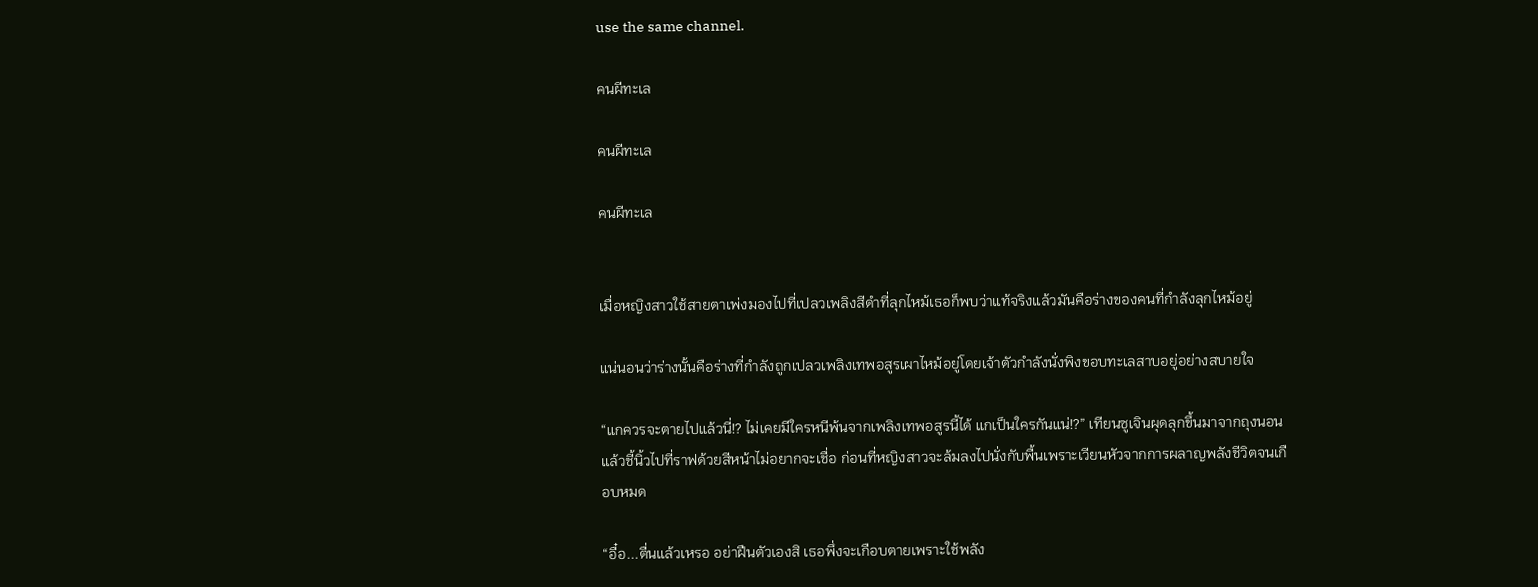use the same channel.

คนผีทะเล

คนผีทะเล

คนผีทะเล


เมื่อหญิงสาวใช้สายตาเพ่งมองไปที่เปลวเพลิงสีดำที่ลุกไหม้เธอก็พบว่าแท้จริงแล้วมันคือร่างของคนที่กำลังลุกไหม้อยู่

แน่นอนว่าร่างนั้นคือร่างที่กำลังถูกเปลวเพลิงเทพอสูรเผาไหม้อยู่โดยเจ้าตัวกำลังนั่งพิงขอบทะเลสาบอยู่อย่างสบายใจ

“แกควรจะตายไปแล้วนี่!? ไม่เคยมีใครหนีพ้นจากเพลิงเทพอสูรนี้ได้ แกเป็นใครกันแน่!?” เทียนซูเจินผุดลุกขึ้นมาจากถุงนอนแล้วชี้นิ้วไปที่ราฟด้วยสีหน้าไม่อยากจะเชื่อ ก่อนที่หญิงสาวจะล้มลงไปนั่งกับพื้นเพราะเวียนหัวจากการผลาญพลังชีวิตจนเกือบหมด

“อื๋อ...ตื่นแล้วเหรอ อย่าฝืนตัวเองสิ เธอพึ่งจะเกือบตายเพราะใช้พลัง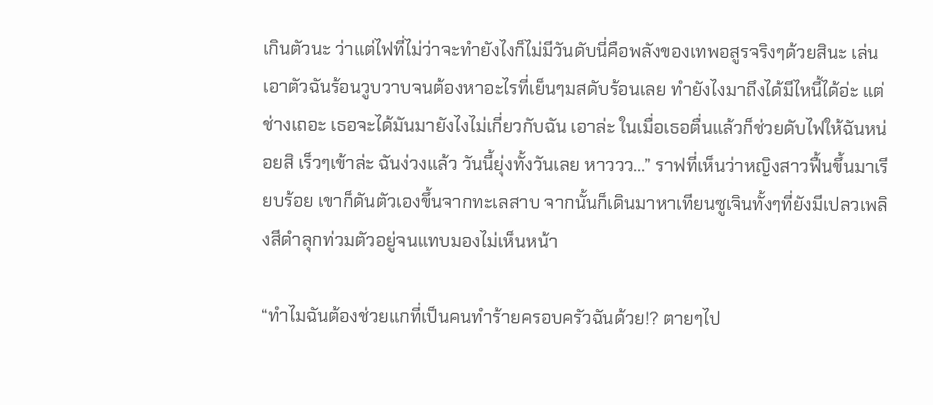เกินตัวนะ ว่าแต่ไฟที่ไม่ว่าจะทำยังไงก็ไม่มีวันดับนี่คือพลังของเทพอสูรจริงๆด้วยสินะ เล่นเอาตัวฉันร้อนวูบวาบจนต้องหาอะไรที่เย็นๆมสดับร้อนเลย ทำยังไงมาถึงได้มีไหนี้ได้อ่ะ แต่ช่างเถอะ เธอจะได้มันมายังไงไม่เกี่ยวกับฉัน เอาล่ะ ในเมื่อเธอตื่นแล้วก็ช่วยดับไฟให้ฉันหน่อยสิ เร็วๆเข้าล่ะ ฉันง่วงแล้ว วันนี้ยุ่งทั้งวันเลย หาววว...” ราฟที่เห็นว่าหญิงสาวฟื้นขึ้นมาเรียบร้อย เขาก็ดันตัวเองขึ้นจากทะเลสาบ จากนั้นก็เดินมาหาเทียนซูเจินทั้งๆที่ยังมีเปลวเพลิงสีดำลุกท่วมตัวอยู่จนแทบมองไม่เห็นหน้า

“ทำไมฉันต้องช่วยแกที่เป็นคนทำร้ายครอบครัวฉันด้วย!? ตายๆไป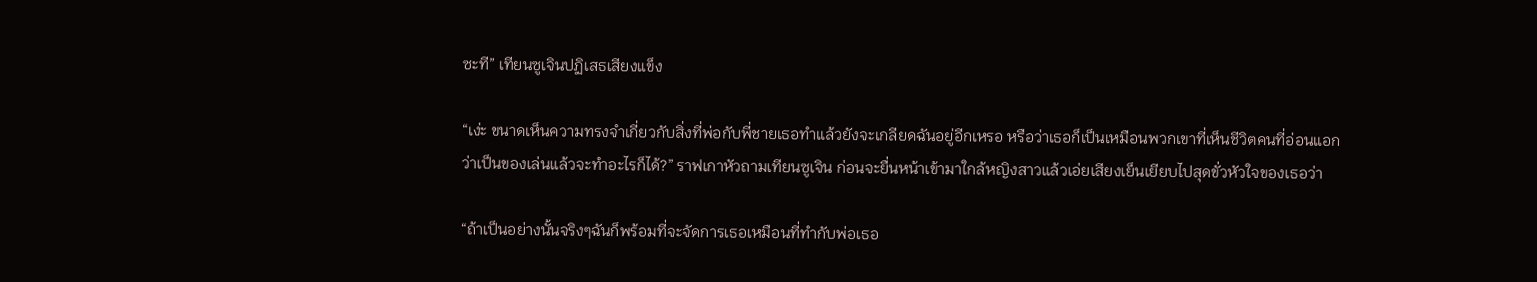ซะที” เทียนซูเจินปฏิเสธเสียงแข็ง

“เง่ะ ขนาดเห็นความทรงจำเกี่ยวกับสิ่งที่พ่อกับพี่ชายเธอทำแล้วยังจะเกลียดฉันอยู่อีกเหรอ หรือว่าเธอก็เป็นเหมือนพวกเขาที่เห็นชีวิตคนที่อ่อนแอกว่าเป็นของเล่นแล้วจะทำอะไรก็ได้?” ราฟเกาหัวถามเทียนซูเจิน ก่อนจะยื่นหน้าเข้ามาใกล้หญิงสาวแล้วเอ่ยเสียงเย็นเยียบไปสุดขั่วหัวใจของเธอว่า

“ถ้าเป็นอย่างนั้นจริงๆฉันก็พร้อมที่จะจัดการเธอเหมือนที่ทำกับพ่อเธอ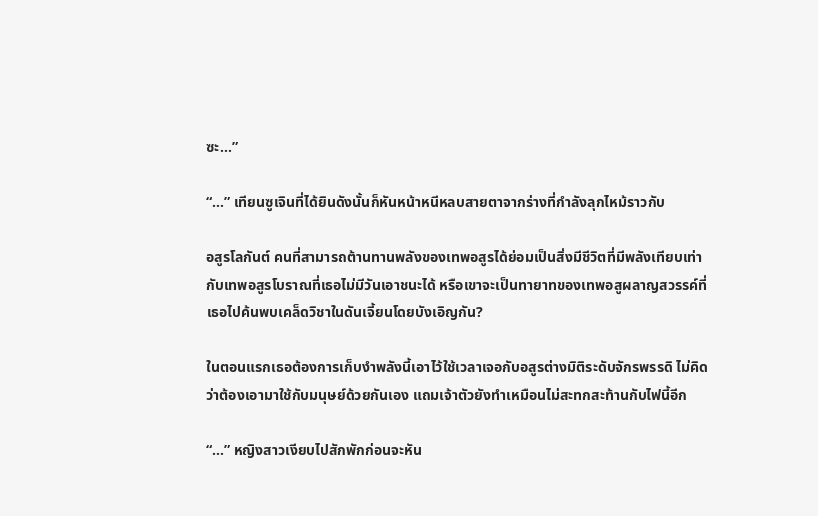ซะ...”

“...” เทียนซูเจินที่ได้ยินดังนั้นก็หันหน้าหนีหลบสายตาจากร่างที่กำลังลุกไหม้ราวกับ

อสูรโลกันต์ คนที่สามารถต้านทานพลังของเทพอสูรได้ย่อมเป็นสิ่งมีชีวิตที่มีพลังเทียบเท่ากับเทพอสูรโบราณที่เธอไม่มีวันเอาชนะได้ หรือเขาจะเป็นทายาทของเทพอสูผลาญสวรรค์ที่เธอไปค้นพบเคล็ดวิชาในดันเจี้ยนโดยบังเอิญกัน?

ในตอนแรกเธอต้องการเก็บงำพลังนี้เอาไว้ใช้เวลาเจอกับอสูรต่างมิติระดับจักรพรรดิ ไม่คิดว่าต้องเอามาใช้กับมนุษย์ด้วยกันเอง แถมเจ้าตัวยังทำเหมือนไม่สะทกสะท้านกับไฟนี้อีก

“...” หญิงสาวเงียบไปสักพักก่อนจะหัน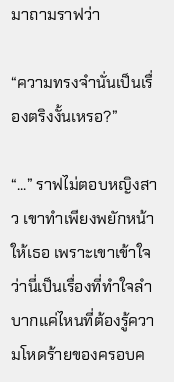มาถามราฟว่า

“ความทรงจำนั่นเป็นเรื่องตริงงั้นเหรอ?”

“...” ราฟไม่ตอบหญิงสาว เขาทำเพียงพยักหน้าให้เธอ เพราะเขาเข้าใจว่านี่เป็นเรื่องที่ทำใจลำบากแค่ไหนที่ต้องรู้ความโหดร้ายของครอบค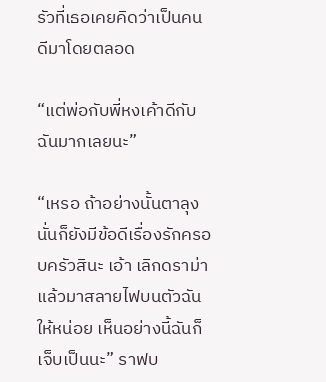รัวที่เธอเคยคิดว่าเป็นคนดีมาโดยตลอด

“แต่พ่อกับพี่หงเค้าดีกับฉันมากเลยนะ”

“เหรอ ถ้าอย่างนั้นตาลุงนั่นก็ยังมีข้อดีเรื่องรักครอบครัวสินะ เอ้า เลิกดราม่าแล้วมาสลายไฟบนตัวฉันให้หน่อย เห็นอย่างนี้ฉันก็เจ็บเป็นนะ” ราฟบ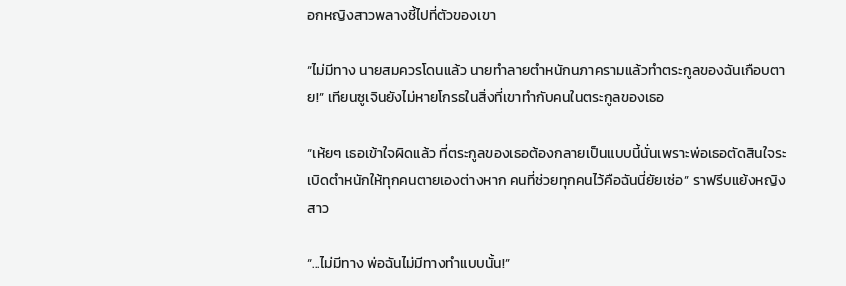อกหญิงสาวพลางชี้ไปที่ตัวของเขา

“ไม่มีทาง นายสมควรโดนแล้ว นายทำลายตำหนักนภาครามแล้วทำตระกูลของฉันเกือบตาย!” เทียนซูเจินยังไม่หายโกรธในสิ่งที่เขาทำกับคนในตระกูลของเธอ

“เห้ยๆ เธอเข้าใจผิดแล้ว ที่ตระกูลของเธอต้องกลายเป็นแบบนี้นั่นเพราะพ่อเธอตัดสินใจระเบิดตำหนักให้ทุกคนตายเองต่างหาก คนที่ช่วยทุกคนไว้คือฉันนี่ยัยเซ่อ” ราฟรีบแย้งหญิงสาว

“...ไม่มีทาง พ่อฉันไม่มีทางทำแบบนั้น!”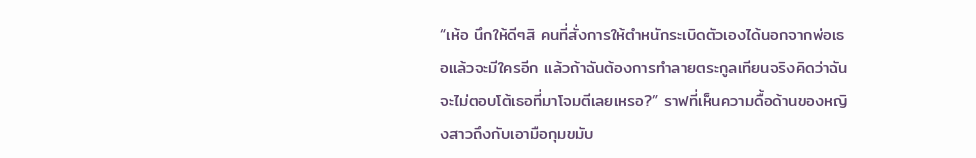“เห้อ นึกให้ดีๆสิ คนที่สั่งการให้ตำหนักระเบิดตัวเองได้นอกจากพ่อเธอแล้วจะมีใครอีก แล้วถ้าฉันต้องการทำลายตระกูลเทียนจริงคิดว่าฉันจะไม่ตอบโต้เธอที่มาโจมตีเลยเหรอ?” ราฟที่เห็นความดื้อด้านของหญิงสาวถึงกับเอามือกุมขมับ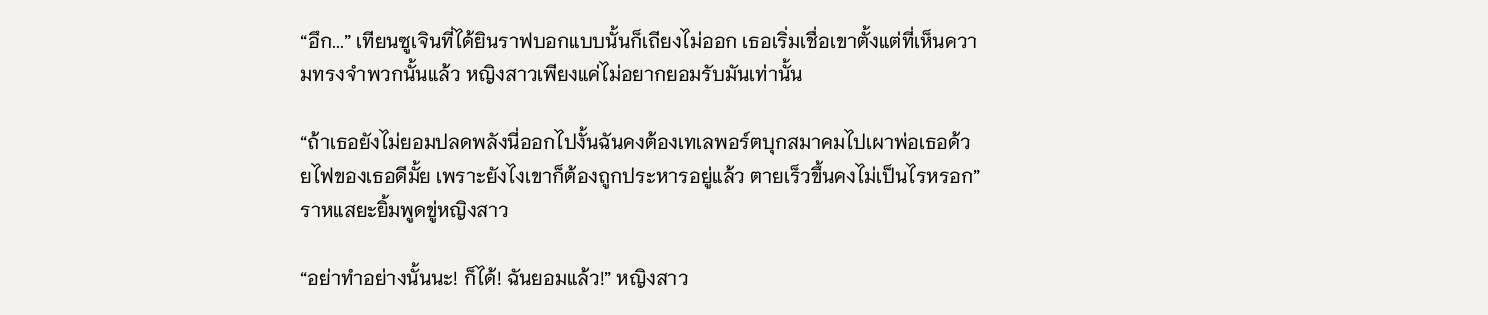“อึก...” เทียนซูเจินที่ได้ยินราฟบอกแบบนั้นก็เถียงไม่ออก เธอเริ่มเชื่อเขาตั้งแต่ที่เห็นความทรงจำพวกนั้นแล้ว หญิงสาวเพียงแค่ไม่อยากยอมรับมันเท่านั้น

“ถ้าเธอยังไม่ยอมปลดพลังนี่ออกไปงั้นฉันคงต้องเทเลพอร์ตบุกสมาคมไปเผาพ่อเธอด้วยไฟของเธอดีมั้ย เพราะยังไงเขาก็ต้องถูกประหารอยู่แล้ว ตายเร็วขึ้นคงไม่เป็นไรหรอก” ราหแสยะยิ้มพูดขู่หญิงสาว

“อย่าทำอย่างนั้นนะ! ก็ได้! ฉันยอมแล้ว!” หญิงสาว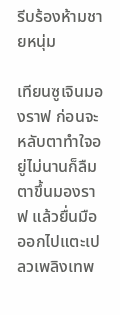รีบร้องห้ามชายหนุ่ม

เทียนซูเจินมองราฟ ก่อนจะหลับตาทำใจอยู่ไม่นานก็ลืมตาขึ้นมองราฟ แล้วยื่นมือออกไปแตะเปลวเพลิงเทพ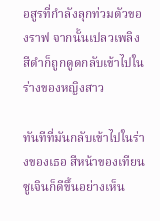อสูรที่กำลังลุกท่วมตัวของราฟ จากนั้นเปลวเพลิงสีดำก็ถูกดูดกลับเข้าไปในร่างของหญิงสาว

ทันทีที่มันกลับเข้าไปในร่างของเธอ สีหน้าของเทียนซูเจินก็ดีขึ้นอย่างเห็น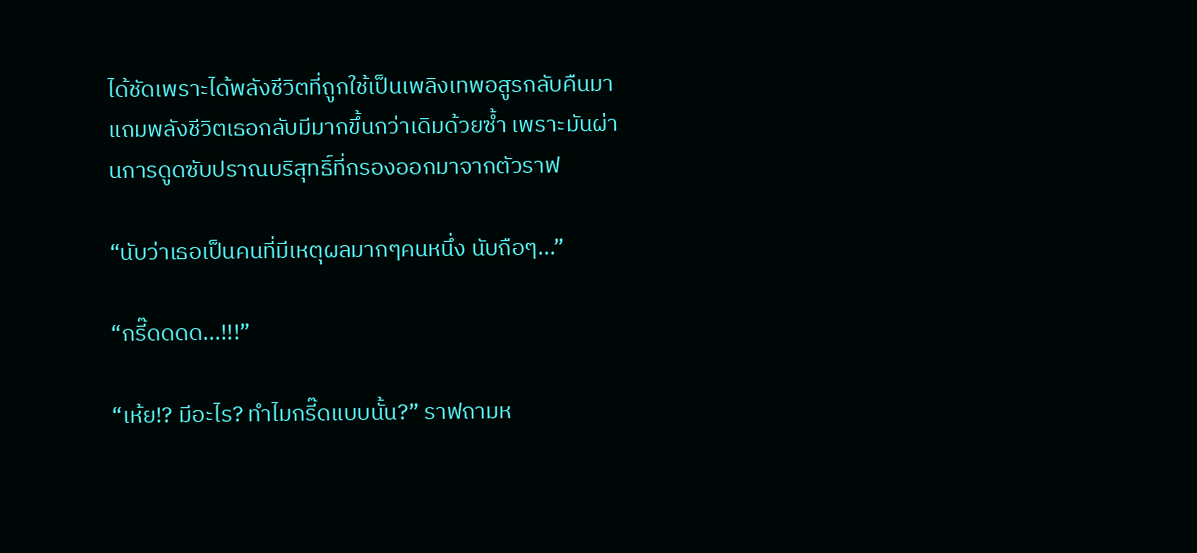ได้ชัดเพราะได้พลังชีวิตที่ถูกใช้เป็นเพลิงเทพอสูรกลับคืนมา แถมพลังชีวิตเธอกลับมีมากขึ้นกว่าเดิมด้วยซ้ำ เพราะมันผ่านการดูดซับปราณบริสุทธิ์ที่กรองออกมาจากตัวราฟ

“นับว่าเธอเป็นคนที่มีเหตุผลมากๆคนหนึ่ง นับถือๆ...”

“กรี๊ดดดด...!!!”

“เห้ย!? มีอะไร? ทำไมกรี๊ดแบบนั้น?” ราฟถามห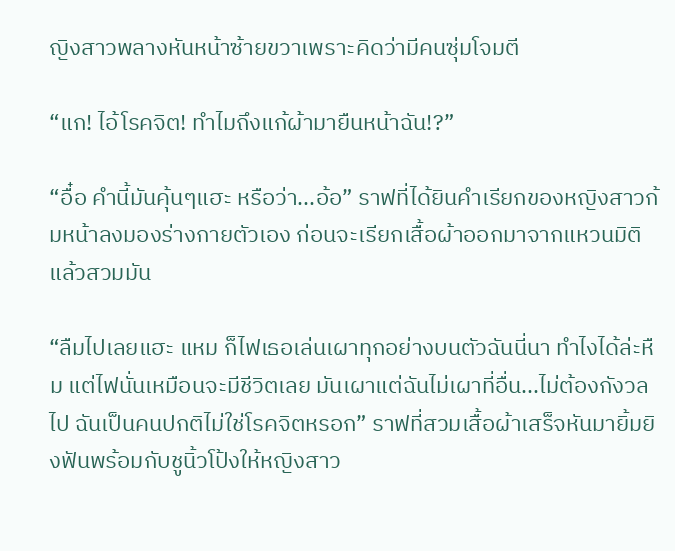ญิงสาวพลางหันหน้าซ้ายขวาเพราะคิดว่ามีคนซุ่มโจมตี

“แก! ไอ้โรคจิต! ทำไมถึงแก้ผ้ามายืนหน้าฉัน!?”

“อื๋อ คำนี้มันคุ้นๆแฮะ หรือว่า...อ้อ” ราฟที่ได้ยินคำเรียกของหญิงสาวก้มหน้าลงมองร่างกายตัวเอง ก่อนจะเรียกเสื้อผ้าออกมาจากแหวนมิติแล้วสวมมัน

“ลืมไปเลยแฮะ แหม ก็ไฟเธอเล่นเผาทุกอย่างบนตัวฉันนี่นา ทำไงได้ล่ะหืม แต่ไฟนั่นเหมือนจะมีชีวิตเลย มันเผาแต่ฉันไม่เผาที่อื่น...ไม่ต้องกังวลไป ฉันเป็นคนปกติไม่ใช่โรคจิตหรอก” ราฟที่สวมเสื้อผ้าเสร็จหันมายิ้มยิงฟันพร้อมกับชูนิ้วโป้งให้หญิงสาว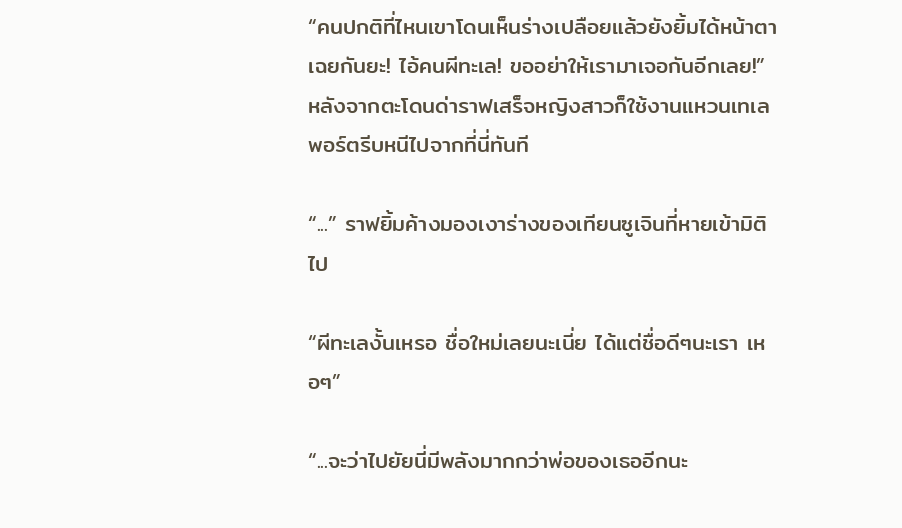“คนปกติที่ไหนเขาโดนเห็นร่างเปลือยแล้วยังยิ้มได้หน้าตาเฉยกันยะ! ไอ้คนผีทะเล! ขออย่าให้เรามาเจอกันอีกเลย!” หลังจากตะโดนด่าราฟเสร็จหญิงสาวก็ใช้งานแหวนเทเลพอร์ตรีบหนีไปจากที่นี่ทันที

“...” ราฟยิ้มค้างมองเงาร่างของเทียนซูเจินที่หายเข้ามิติไป

“ผีทะเลงั้นเหรอ ชื่อใหม่เลยนะเนี่ย ได้แต่ชื่อดีๆนะเรา เหอๆ”

“...จะว่าไปยัยนี่มีพลังมากกว่าพ่อของเธออีกนะ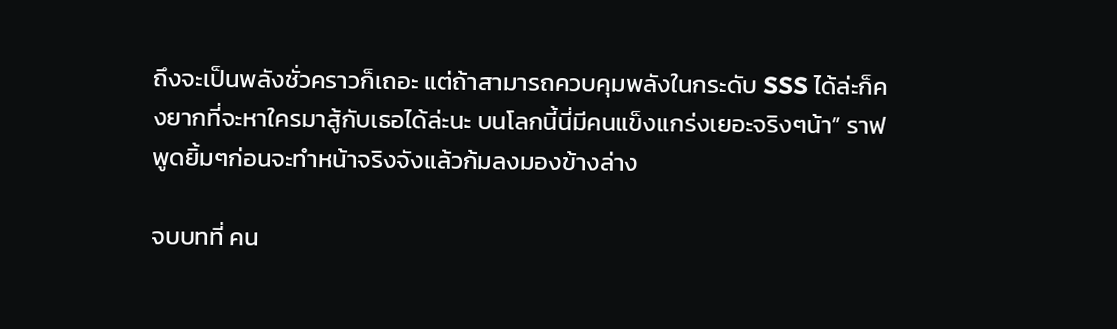ถึงจะเป็นพลังชั่วคราวก็เถอะ แต่ถ้าสามารถควบคุมพลังในกระดับ SSS ได้ล่ะก็คงยากที่จะหาใครมาสู้กับเธอได้ล่ะนะ บนโลกนี้นี่มีคนแข็งแกร่งเยอะจริงๆน้า” ราฟพูดยิ้มๆก่อนจะทำหน้าจริงจังแล้วก้มลงมองข้างล่าง

จบบทที่ คน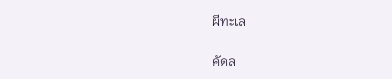ผีทะเล

คัดล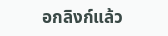อกลิงก์แล้ว